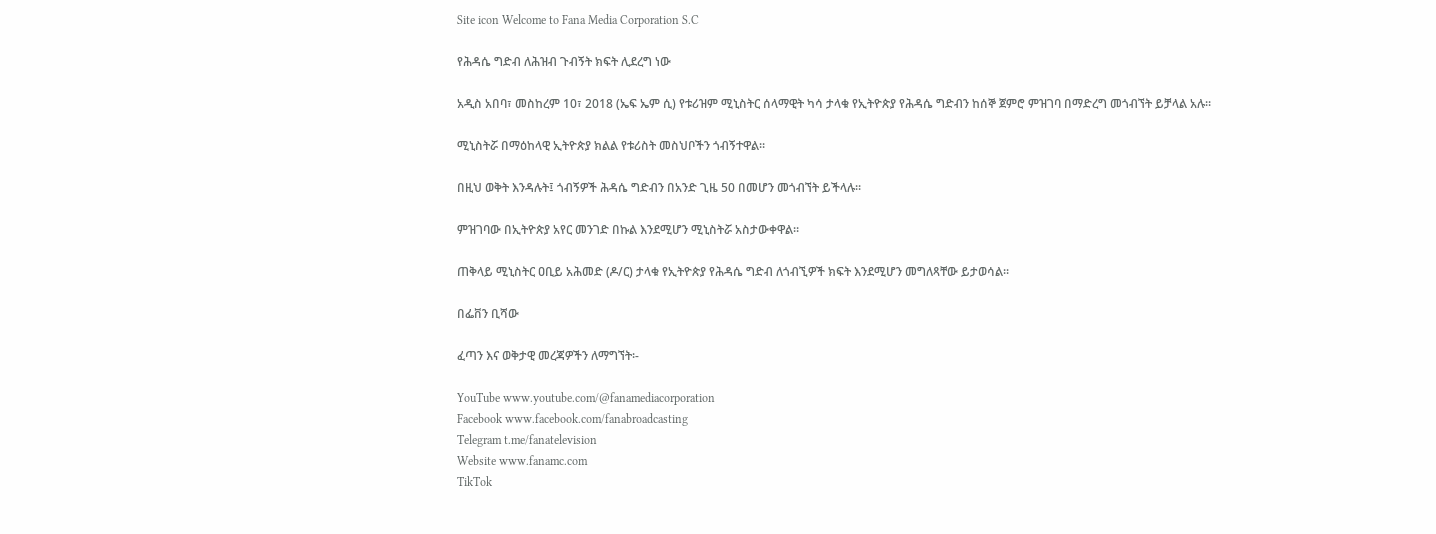Site icon Welcome to Fana Media Corporation S.C

የሕዳሴ ግድብ ለሕዝብ ጉብኝት ክፍት ሊደረግ ነው

አዲስ አበባ፣ መስከረም 10፣ 2018 (ኤፍ ኤም ሲ) የቱሪዝም ሚኒስትር ሰላማዊት ካሳ ታላቁ የኢትዮጵያ የሕዳሴ ግድብን ከሰኞ ጀምሮ ምዝገባ በማድረግ መጎብኘት ይቻላል አሉ።

ሚኒስትሯ በማዕከላዊ ኢትዮጵያ ክልል የቱሪስት መስህቦችን ጎብኝተዋል።

በዚህ ወቅት እንዳሉት፤ ጎብኝዎች ሕዳሴ ግድብን በአንድ ጊዜ 50 በመሆን መጎብኘት ይችላሉ።

ምዝገባው በኢትዮጵያ አየር መንገድ በኩል እንደሚሆን ሚኒስትሯ አስታውቀዋል።

ጠቅላይ ሚኒስትር ዐቢይ አሕመድ (ዶ/ር) ታላቁ የኢትዮጵያ የሕዳሴ ግድብ ለጎብኚዎች ክፍት እንደሚሆን መግለጻቸው ይታወሳል፡፡

በፌቨን ቢሻው

ፈጣን እና ወቅታዊ መረጃዎችን ለማግኘት፡-

YouTube www.youtube.com/@fanamediacorporation
Facebook www.facebook.com/fanabroadcasting
Telegram t.me/fanatelevision
Website www.fanamc.com
TikTok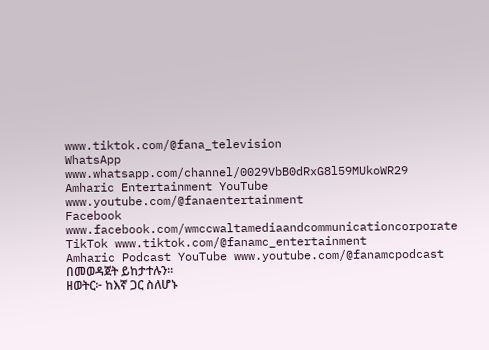www.tiktok.com/@fana_television
WhatsApp www.whatsapp.com/channel/0029VbB0dRxG8l59MUkoWR29
Amharic Entertainment YouTube www.youtube.com/@fanaentertainment
Facebook www.facebook.com/wmccwaltamediaandcommunicationcorporate
TikTok www.tiktok.com/@fanamc_entertainment
Amharic Podcast YouTube www.youtube.com/@fanamcpodcast በመወዳጀት ይከታተሉን፡፡
ዘወትር፦ ከእኛ ጋር ስለሆኑ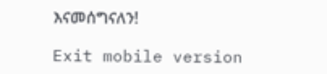እናመሰግናለን!

Exit mobile version